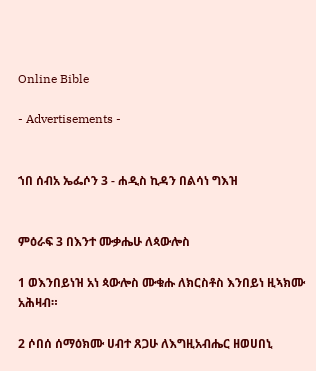Online Bible

- Advertisements -


ኀበ ሰብአ ኤፌሶን 3 - ሐዲስ ኪዳን በልሳነ ግእዝ


ምዕራፍ 3 በእንተ ሙቃሔሁ ለጳውሎስ

1 ወእንበይነዝ አነ ጳውሎስ ሙቁሑ ለክርስቶስ እንበይነ ዚኣክሙ አሕዛብ።

2 ሶበሰ ሰማዕክሙ ሀብተ ጸጋሁ ለእግዚአብሔር ዘወሀበኒ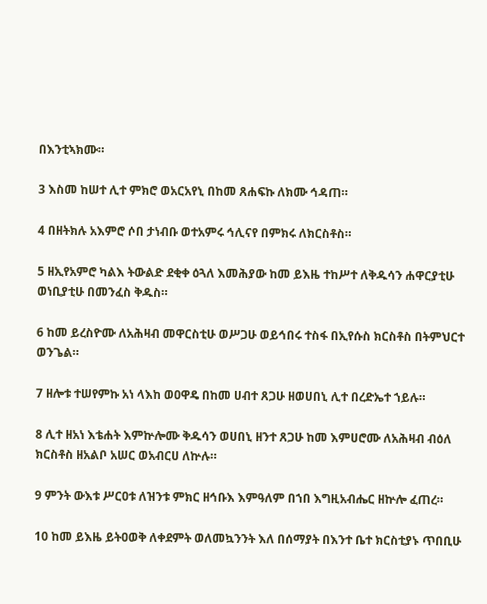በእንቲኣክሙ።

3 እስመ ከሠተ ሊተ ምክሮ ወአርአየኒ በከመ ጸሐፍኩ ለክሙ ኅዳጠ።

4 በዘትክሉ አእምሮ ሶበ ታነብቡ ወተአምሩ ኅሊናየ በምክሩ ለክርስቶስ።

5 ዘኢየአምሮ ካልእ ትውልድ ደቂቀ ዕጓለ እመሕያው ከመ ይእዜ ተከሥተ ለቅዱሳን ሐዋርያቲሁ ወነቢያቲሁ በመንፈስ ቅዱስ።

6 ከመ ይረስዮሙ ለአሕዛብ መዋርስቲሁ ወሥጋሁ ወይኅበሩ ተስፋ በኢየሱስ ክርስቶስ በትምህርተ ወንጌል።

7 ዘሎቱ ተሠየምኩ አነ ላእከ ወዐዋዴ በከመ ሀብተ ጸጋሁ ዘወሀበኒ ሊተ በረድኤተ ኀይሉ።

8 ሊተ ዘአነ እቴሐት እምኵሎሙ ቅዱሳን ወሀበኒ ዘንተ ጸጋሁ ከመ እምሀሮሙ ለአሕዛብ ብዕለ ክርስቶስ ዘአልቦ አሠር ወአብርሀ ለኵሉ።

9 ምንት ውእቱ ሥርዐቱ ለዝንቱ ምክር ዘኅቡእ እምዓለም በኀበ እግዚአብሔር ዘኵሎ ፈጠረ።

10 ከመ ይእዜ ይትዐወቅ ለቀደምት ወለመኳንንት እለ በሰማያት በእንተ ቤተ ክርስቲያኑ ጥበቢሁ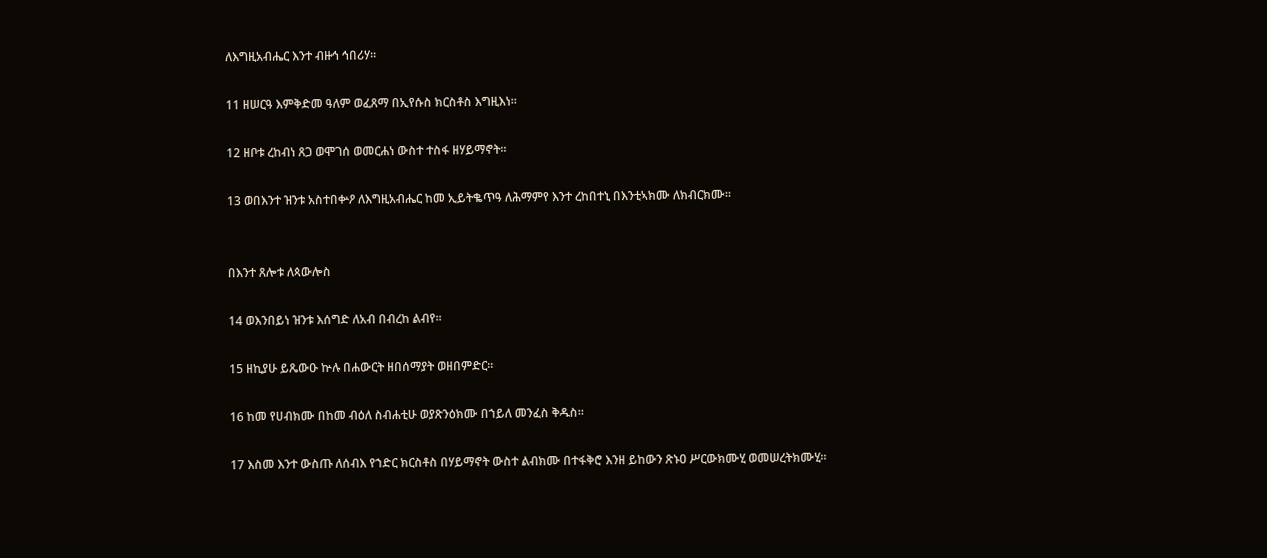ለእግዚአብሔር እንተ ብዙኅ ኅበሪሃ።

11 ዘሠርዓ እምቅድመ ዓለም ወፈጸማ በኢየሱስ ክርስቶስ እግዚእነ።

12 ዘቦቱ ረከብነ ጸጋ ወሞገሰ ወመርሐነ ውስተ ተስፋ ዘሃይማኖት።

13 ወበእንተ ዝንቱ አስተበቍዖ ለእግዚአብሔር ከመ ኢይትቈጥዓ ለሕማምየ እንተ ረከበተኒ በእንቲኣክሙ ለክብርክሙ።


በእንተ ጸሎቱ ለጳውሎስ

14 ወእንበይነ ዝንቱ እሰግድ ለአብ በብረከ ልብየ።

15 ዘኪያሁ ይጼውዑ ኵሉ በሐውርት ዘበሰማያት ወዘበምድር።

16 ከመ የሀብክሙ በከመ ብዕለ ስብሐቲሁ ወያጽንዕክሙ በኀይለ መንፈስ ቅዱስ።

17 እስመ እንተ ውስጡ ለሰብእ የኀድር ክርስቶስ በሃይማኖት ውስተ ልብክሙ በተፋቅሮ እንዘ ይከውን ጽኑዐ ሥርውክሙሂ ወመሠረትክሙሂ።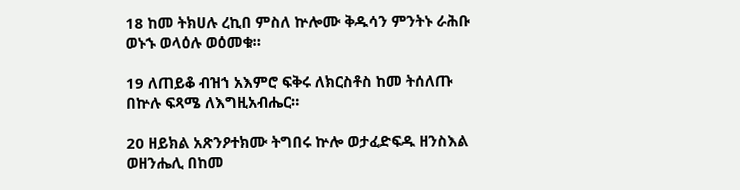18 ከመ ትክሀሉ ረኪበ ምስለ ኵሎሙ ቅዱሳን ምንትኑ ራሕቡ ወኑኁ ወላዕሉ ወዕመቁ።

19 ለጠይቆ ብዝኀ አእምሮ ፍቅሩ ለክርስቶስ ከመ ትሰለጡ በኵሉ ፍጻሜ ለእግዚአብሔር።

20 ዘይክል አጽንዖተክሙ ትግበሩ ኵሎ ወታፈድፍዱ ዘንስእል ወዘንሔሊ በከመ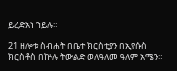ይረድአነ ኀይሉ።

21 ዘሎቱ ስብሐት በቤተ ክርስቲያን በኢየሱስ ክርስቶስ በኵሉ ትውልድ ወለዓለመ ዓለም አሜን።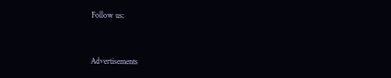Follow us:



Advertisements